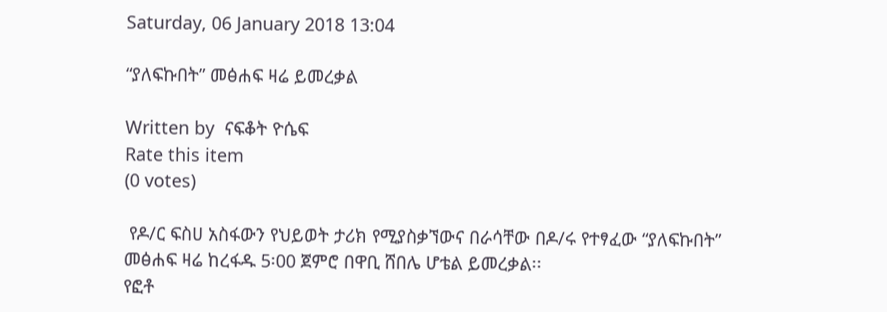Saturday, 06 January 2018 13:04

“ያለፍኩበት” መፅሐፍ ዛሬ ይመረቃል

Written by  ናፍቆት ዮሴፍ
Rate this item
(0 votes)

 የዶ/ር ፍስሀ አስፋውን የህይወት ታሪክ የሚያስቃኘውና በራሳቸው በዶ/ሩ የተፃፈው “ያለፍኩበት” መፅሐፍ ዛሬ ከረፋዱ 5፡00 ጀምሮ በዋቢ ሸበሌ ሆቴል ይመረቃል፡፡
የፎቶ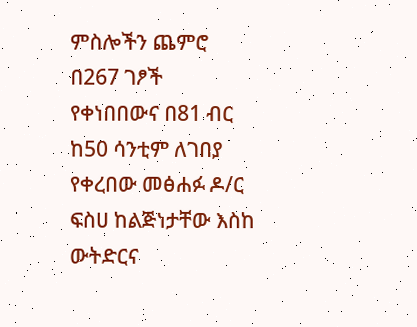ምስሎችን ጨምሮ በ267 ገፆች የቀነበበውና በ81 ብር ከ50 ሳንቲም ለገበያ የቀረበው መፅሐፉ ዶ/ር ፍስሀ ከልጅነታቸው እስከ ውትድርና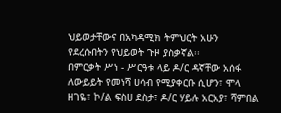ህይወታቸውና በአካዳሚክ ትምህርት አሁን የደረሱበትን የህይወት ጉዞ ያስቃኛል፡፡
በምርቃት ሥነ - ሥርዓቱ ላይ ዶ/ር ዳኛቸው አሰፋ ለውይይት የመነሻ ሀሳብ የሚያቀርቡ ሲሆን፣ ሞላ ዘገዬ፣ ኮ/ል ፍስሀ ደስታ፣ ዶ/ር ሃይሉ አርአያ፣ ሻምበል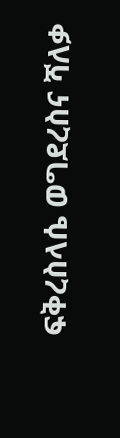ፍቅረስላሴ ወግደረስና ሻለቃ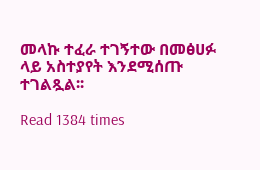መላኩ ተፈራ ተገኝተው በመፅሀፉ ላይ አስተያየት እንደሚሰጡ ተገልጿል፡፡

Read 1384 times